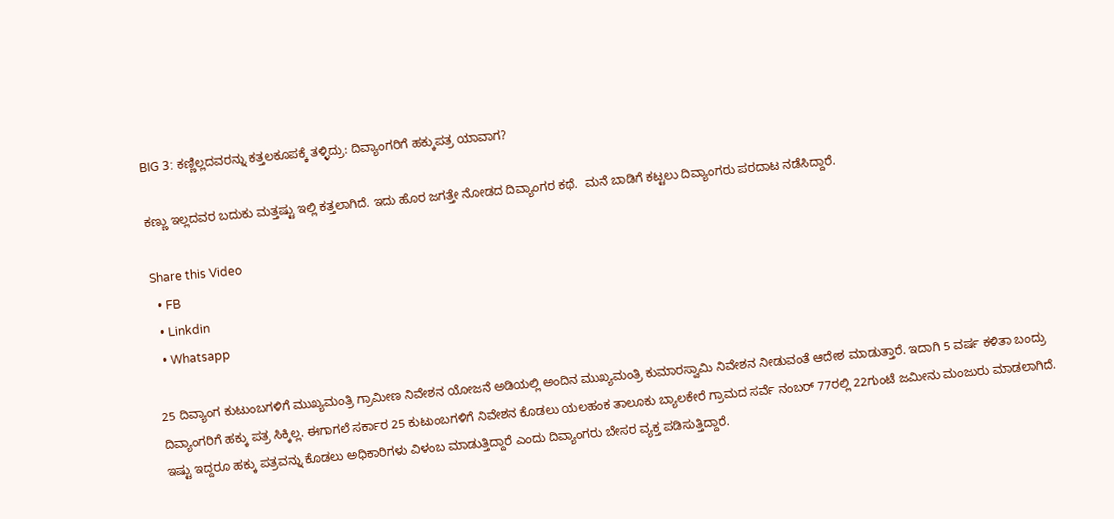BIG 3: ಕಣ್ಣಿಲ್ಲದವರನ್ನು ಕತ್ತಲಕೂಪಕ್ಕೆ ತಳ್ಳಿದ್ರು: ದಿವ್ಯಾಂಗರಿಗೆ ಹಕ್ಕುಪತ್ರ ಯಾವಾಗ?

ಕಣ್ಣು ಇಲ್ಲದವರ ಬದುಕು ಮತ್ತಷ್ಟು ಇಲ್ಲಿ ಕತ್ತಲಾಗಿದೆ. ಇದು ಹೊರ ಜಗತ್ತೇ ನೋಡದ ದಿವ್ಯಾಂಗರ ಕಥೆ.  ಮನೆ ಬಾಡಿಗೆ ಕಟ್ಟಲು ದಿವ್ಯಾಂಗರು ಪರದಾಟ ನಡೆಸಿದ್ದಾರೆ.

Share this Video
  • FB
  • Linkdin
  • Whatsapp

25 ದಿವ್ಯಾಂಗ ಕುಟುಂಬಗಳಿಗೆ ಮುಖ್ಯಮಂತ್ರಿ ಗ್ರಾಮೀಣ ನಿವೇಶನ ಯೋಜನೆ ಅಡಿಯಲ್ಲಿ ಅಂದಿನ ಮುಖ್ಯಮಂತ್ರಿ ಕುಮಾರಸ್ವಾಮಿ ನಿವೇಶನ ನೀಡುವಂತೆ ಆದೇಶ ಮಾಡುತ್ತಾರೆ. ಇದಾಗಿ 5 ವರ್ಷ ಕಳಿತಾ ಬಂದ್ರು ದಿವ್ಯಾಂಗರಿಗೆ ಹಕ್ಕು ಪತ್ರ ಸಿಕ್ಕಿಲ್ಲ. ಈಗಾಗಲೆ ಸರ್ಕಾರ 25 ಕುಟುಂಬಗಳಿಗೆ ನಿವೇಶನ ಕೊಡಲು ಯಲಹಂಕ ತಾಲೂಕು ಬ್ಯಾಲಕೇರೆ ಗ್ರಾಮದ ಸರ್ವೆ ನಂಬರ್‌ 77ರಲ್ಲಿ 22ಗುಂಟೆ ಜಮೀನು ಮಂಜುರು ಮಾಡಲಾಗಿದೆ. ಇಷ್ಟು ಇದ್ದರೂ ಹಕ್ಕು ಪತ್ರವನ್ನು ಕೊಡಲು ಅಧಿಕಾರಿಗಳು ವಿಳಂಬ ಮಾಡುತ್ತಿದ್ದಾರೆ ಎಂದು ದಿವ್ಯಾಂಗರು ಬೇಸರ ವ್ಯಕ್ತ ಪಡಿಸುತ್ತಿದ್ದಾರೆ.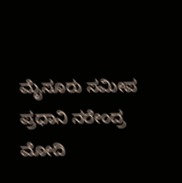ಮೈಸೂರು ಸಮೀಪ ಪ್ರಧಾನಿ ನರೇಂದ್ರ ಮೋದಿ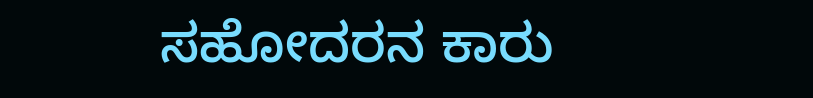ಸಹೋದರನ ಕಾರು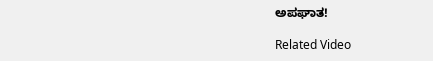ಅಪಘಾತ!

Related Video